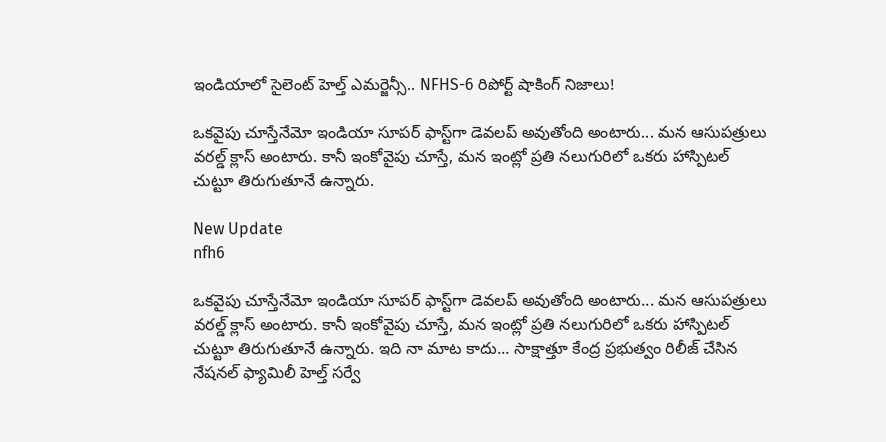ఇండియాలో సైలెంట్ హెల్త్ ఎమర్జెన్సీ.. NFHS-6 రిపోర్ట్ షాకింగ్ నిజాలు!

ఒకవైపు చూస్తేనేమో ఇండియా సూపర్ ఫాస్ట్‌గా డెవలప్ అవుతోంది అంటారు... మన ఆసుపత్రులు వరల్డ్ క్లాస్ అంటారు. కానీ ఇంకోవైపు చూస్తే, మన ఇంట్లో ప్రతి నలుగురిలో ఒకరు హాస్పిటల్ చుట్టూ తిరుగుతూనే ఉన్నారు.

New Update
nfh6

ఒకవైపు చూస్తేనేమో ఇండియా సూపర్ ఫాస్ట్‌గా డెవలప్ అవుతోంది అంటారు... మన ఆసుపత్రులు వరల్డ్ క్లాస్ అంటారు. కానీ ఇంకోవైపు చూస్తే, మన ఇంట్లో ప్రతి నలుగురిలో ఒకరు హాస్పిటల్ చుట్టూ తిరుగుతూనే ఉన్నారు. ఇది నా మాట కాదు... సాక్షాత్తూ కేంద్ర ప్రభుత్వం రిలీజ్ చేసిన నేషనల్ ఫ్యామిలీ హెల్త్ సర్వే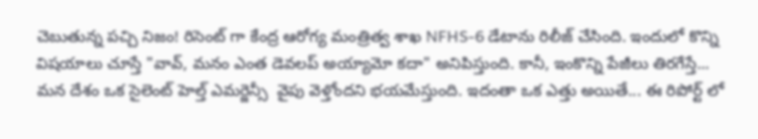చెబుతున్న పచ్చి నిజం! రిసెంట్ గా కేంద్ర ఆరోగ్య మంత్రిత్వ శాఖ NFHS-6 డేటాను రిలీజ్ చేసింది. ఇందులో కొన్ని విషయాలు చూస్తే "వావ్, మనం ఎంత డెవలప్ అయ్యామో కదా" అనిపిస్తుంది. కానీ, ఇంకొన్ని పేజీలు తిరగేస్తే... మన దేశం ఒక సైలెంట్ హెల్త్ ఎమర్జెన్సీ  వైపు వెళ్తోందని భయమేస్తుంది. ఇదంతా ఒక ఎత్తు అయితే... ఈ రిపోర్ట్ లో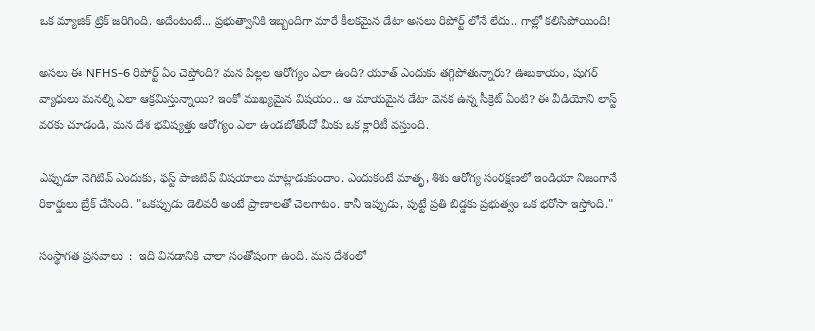ఒక మ్యాజిక్ ట్రిక్ జరిగింది. అదేంటంటే... ప్రభుత్వానికి ఇబ్బందిగా మారే కీలకమైన డేటా అసలు రిపోర్ట్ లోనే లేదు.. గాల్లో కలిసిపోయింది!

అసలు ఈ NFHS-6 రిపోర్ట్ ఏం చెప్తోంది? మన పిల్లల ఆరోగ్యం ఎలా ఉంది? యూత్ ఎందుకు తగ్గిపోతున్నారు? ఊబకాయం, షుగర్ వ్యాధులు మనల్ని ఎలా ఆక్రమిస్తున్నాయి? ఇంకో ముఖ్యమైన విషయం.. ఆ మాయమైన డేటా వెనక ఉన్న సీక్రెట్ ఏంటి? ఈ వీడియోని లాస్ట్ వరకు చూడండి, మన దేశ భవిష్యత్తు ఆరోగ్యం ఎలా ఉండబోతోందో మీకు ఒక క్లారిటీ వస్తుంది.

ఎప్పుడూ నెగిటివ్ ఎందుకు, ఫస్ట్ పాజిటివ్ విషయాలు మాట్లాడుకుందాం. ఎందుకంటే మాతృ, శిశు ఆరోగ్య సంరక్షణలో ఇండియా నిజంగానే రికార్డులు బ్రేక్ చేసింది. "ఒకప్పుడు డెలివరీ అంటే ప్రాణాలతో చెలగాటం. కానీ ఇప్పుడు, పుట్టే ప్రతి బిడ్డకు ప్రభుత్వం ఒక భరోసా ఇస్తోంది."

సంస్థాగత ప్రసవాలు  :  ఇది వినడానికి చాలా సంతోషంగా ఉంది. మన దేశంలో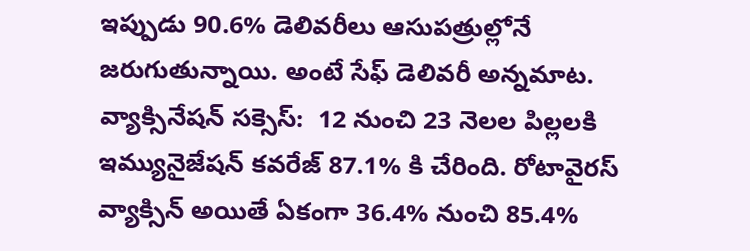ఇప్పుడు 90.6% డెలివరీలు ఆసుపత్రుల్లోనే జరుగుతున్నాయి. అంటే సేఫ్ డెలివరీ అన్నమాట.
వ్యాక్సినేషన్ సక్సెస్:  12 నుంచి 23 నెలల పిల్లలకి ఇమ్యునైజేషన్ కవరేజ్ 87.1% కి చేరింది. రోటావైరస్ వ్యాక్సిన్ అయితే ఏకంగా 36.4% నుంచి 85.4%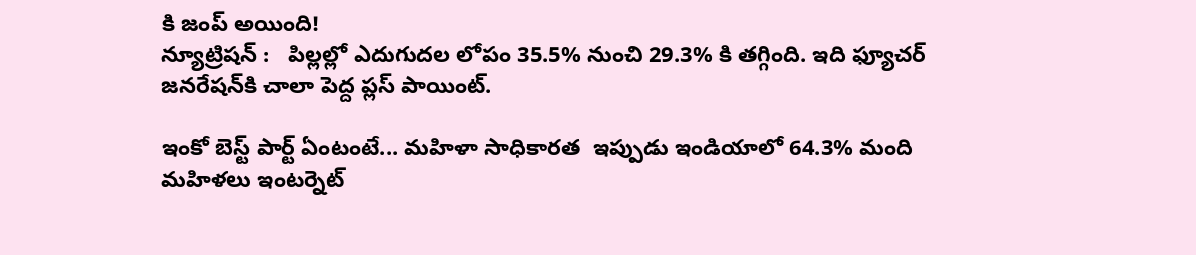కి జంప్ అయింది!
న్యూట్రిషన్ :   పిల్లల్లో ఎదుగుదల లోపం 35.5% నుంచి 29.3% కి తగ్గింది. ఇది ఫ్యూచర్ జనరేషన్‌కి చాలా పెద్ద ప్లస్ పాయింట్.

ఇంకో బెస్ట్ పార్ట్ ఏంటంటే... మహిళా సాధికారత  ఇప్పుడు ఇండియాలో 64.3% మంది మహిళలు ఇంటర్నెట్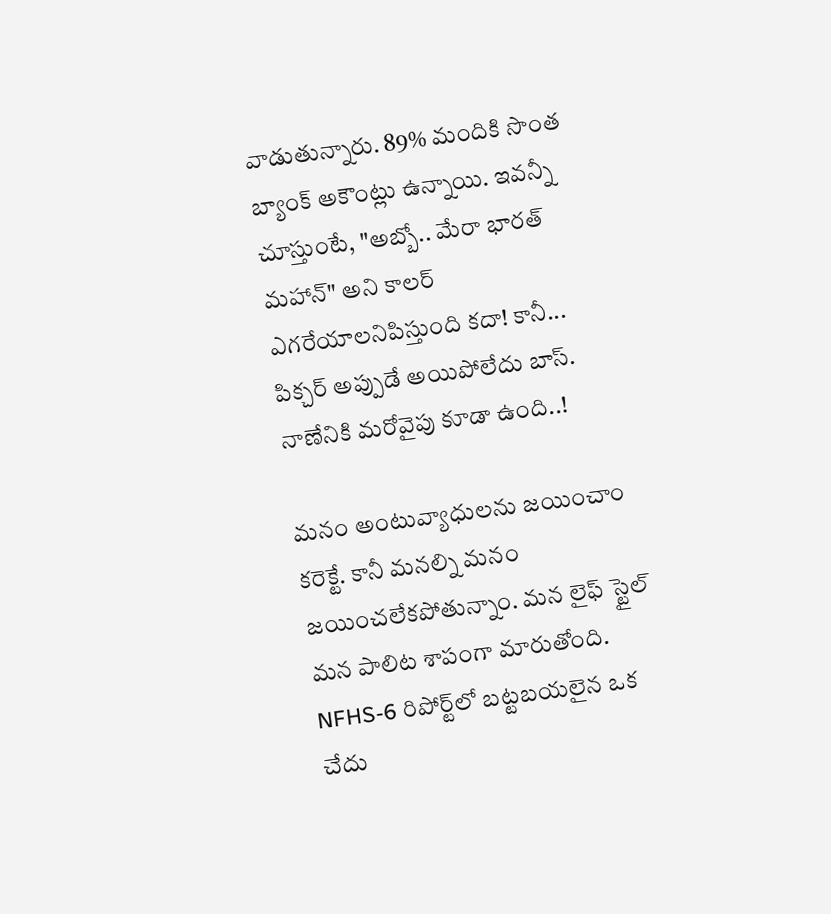వాడుతున్నారు. 89% మందికి సొంత బ్యాంక్ అకౌంట్లు ఉన్నాయి. ఇవన్నీ చూస్తుంటే, "అబ్బో.. మేరా భారత్ మహాన్" అని కాలర్ ఎగరేయాలనిపిస్తుంది కదా! కానీ... పిక్చర్ అప్పుడే అయిపోలేదు బాస్. నాణేనికి మరోవైపు కూడా ఉంది..!

మనం అంటువ్యాధులను జయించాం కరెక్టే. కానీ మనల్ని మనం జయించలేకపోతున్నాం. మన లైఫ్ స్టైల్ మన పాలిట శాపంగా మారుతోంది. NFHS-6 రిపోర్ట్‌లో బట్టబయలైన ఒక చేదు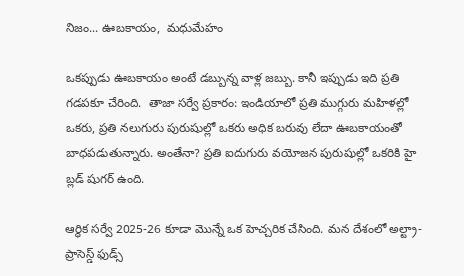నిజం... ఊబకాయం,  మధుమేహం

ఒకప్పుడు ఊబకాయం అంటే డబ్బున్న వాళ్ల జబ్బు. కానీ ఇప్పుడు ఇది ప్రతి గడపకూ చేరింది.  తాజా సర్వే ప్రకారం: ఇండియాలో ప్రతి ముగ్గురు మహిళల్లో ఒకరు, ప్రతి నలుగురు పురుషుల్లో ఒకరు అధిక బరువు లేదా ఊబకాయంతో బాధపడుతున్నారు. అంతేనా? ప్రతి ఐదుగురు వయోజన పురుషుల్లో ఒకరికి హై బ్లడ్ షుగర్ ఉంది.

ఆర్థిక సర్వే 2025-26 కూడా మొన్నే ఒక హెచ్చరిక చేసింది. మన దేశంలో అల్ట్రా-ప్రాసెస్డ్ ఫుడ్స్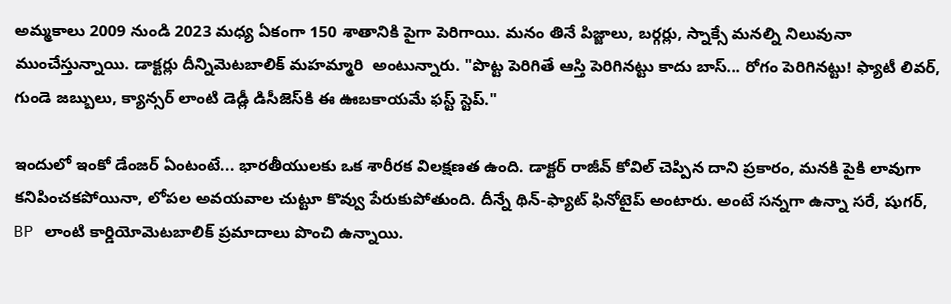అమ్మకాలు 2009 నుండి 2023 మధ్య ఏకంగా 150 శాతానికి పైగా పెరిగాయి. మనం తినే పిజ్జాలు, బర్గర్లు, స్నాక్సే మనల్ని నిలువునా ముంచేస్తున్నాయి. డాక్టర్లు దీన్నిమెటబాలిక్ మహమ్మారి  అంటున్నారు. "పొట్ట పెరిగితే ఆస్తి పెరిగినట్టు కాదు బాస్... రోగం పెరిగినట్టు! ఫ్యాటీ లివర్, గుండె జబ్బులు, క్యాన్సర్ లాంటి డెడ్లీ డిసీజెస్‌కి ఈ ఊబకాయమే ఫస్ట్ స్టెప్."

ఇందులో ఇంకో డేంజర్ ఏంటంటే... భారతీయులకు ఒక శారీరక విలక్షణత ఉంది. డాక్టర్ రాజీవ్ కోవిల్ చెప్పిన దాని ప్రకారం, మనకి పైకి లావుగా కనిపించకపోయినా, లోపల అవయవాల చుట్టూ కొవ్వు పేరుకుపోతుంది. దీన్నే థిన్-ఫ్యాట్ ఫినోటైప్ అంటారు. అంటే సన్నగా ఉన్నా సరే, షుగర్, BP లాంటి కార్డియోమెటబాలిక్ ప్రమాదాలు పొంచి ఉన్నాయి.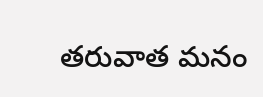తరువాత మనం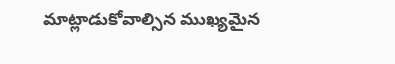మాట్లాడుకోవాల్సిన ముఖ్యమైన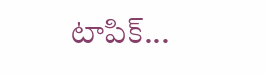టాపిక్...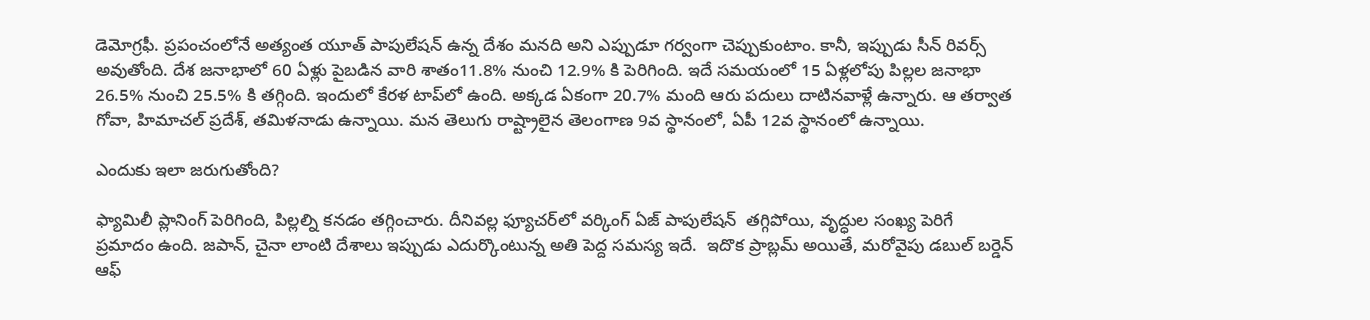డెమోగ్రఫీ. ప్రపంచంలోనే అత్యంత యూత్ పాపులేషన్ ఉన్న దేశం మనది అని ఎప్పుడూ గర్వంగా చెప్పుకుంటాం. కానీ, ఇప్పుడు సీన్ రివర్స్ అవుతోంది. దేశ జనాభాలో 60 ఏళ్లు పైబడిన వారి శాతం11.8% నుంచి 12.9% కి పెరిగింది. ఇదే సమయంలో 15 ఏళ్లలోపు పిల్లల జనాభా 26.5% నుంచి 25.5% కి తగ్గింది. ఇందులో కేరళ టాప్‌లో ఉంది. అక్కడ ఏకంగా 20.7% మంది ఆరు పదులు దాటినవాళ్లే ఉన్నారు. ఆ తర్వాత గోవా, హిమాచల్ ప్రదేశ్, తమిళనాడు ఉన్నాయి. మన తెలుగు రాష్ట్రాలైన తెలంగాణ 9వ స్థానంలో, ఏపీ 12వ స్థానంలో ఉన్నాయి.

ఎందుకు ఇలా జరుగుతోంది?

ఫ్యామిలీ ప్లానింగ్ పెరిగింది, పిల్లల్ని కనడం తగ్గించారు. దీనివల్ల ఫ్యూచర్‌లో వర్కింగ్ ఏజ్ పాపులేషన్  తగ్గిపోయి, వృద్ధుల సంఖ్య పెరిగే ప్రమాదం ఉంది. జపాన్, చైనా లాంటి దేశాలు ఇప్పుడు ఎదుర్కొంటున్న అతి పెద్ద సమస్య ఇదే.  ఇదొక ప్రాబ్లమ్ అయితే, మరోవైపు డబుల్ బర్డెన్ ఆఫ్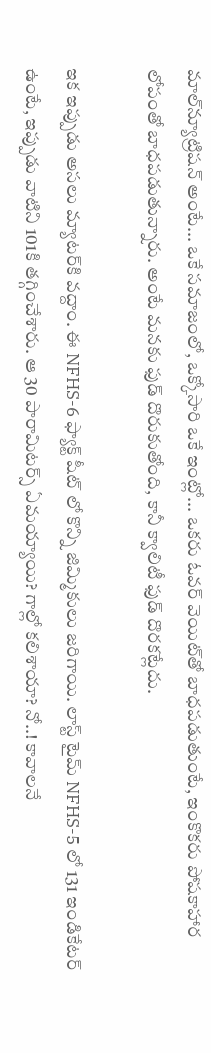మాల్‌న్యూట్రిషన్ అంటే... ఒకే సమాజంలో, ఒక్కోసారి ఒకే ఇంట్లో... ఒకరు ఓవర్ వెయిట్‌తో బాధపడుతుంటే, ఇంకొకరు పోషకాహార లోపంతో బాధపడుతున్నారు. అంటే మనకు ఫుడ్ దొరుకుతోంది, కానీ క్వాలిటీ ఫుడ్ దొరకట్లేదు.

ఇక ఇప్పుడు అసలు మ్యాటర్‌కి వద్దాం. ఈ NFHS-6 ఫ్యాక్ట్ షీట్ లో కొన్ని జిమ్మికులు జరిగాయి. లాస్ట్ టైమ్ NFHS-5 లో 131 ఇండికేటర్ ఉంటే, ఇప్పుడు వాటిని 101కి తగ్గించేశారు. ఆ 30 పారామిటర్స్ ఏమయ్యాయి? గాల్లో కలిశాయా? నో..! కావాలనే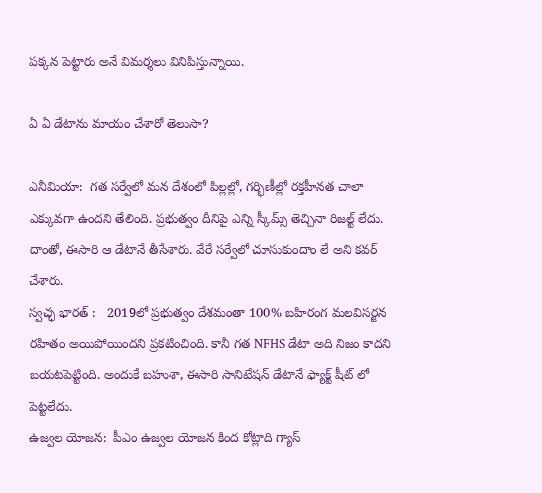పక్కన పెట్టారు అనే విమర్శలు వినిపిస్తున్నాయి.

ఏ ఏ డేటాను మాయం చేశారో తెలుసా?

ఎనీమియా:  గత సర్వేలో మన దేశంలో పిల్లల్లో, గర్భిణీల్లో రక్తహీనత చాలా ఎక్కువగా ఉందని తేలింది. ప్రభుత్వం దీనిపై ఎన్ని స్కీమ్స్ తెచ్చినా రిజల్ట్ లేదు. దాంతో, ఈసారి ఆ డేటానే తీసేశారు. వేరే సర్వేలో చూసుకుందాం లే అని కవర్ చేశారు.
స్వచ్ఛ భారత్ :   2019లో ప్రభుత్వం దేశమంతా 100% బహిరంగ మలవిసర్జన రహితం అయిపోయిందని ప్రకటించింది. కానీ గత NFHS డేటా అది నిజం కాదని బయటపెట్టింది. అందుకే బహుశా, ఈసారి సానిటేషన్ డేటానే ఫ్యాక్ట్ షీట్ లో పెట్టలేదు.
ఉజ్వల యోజన:  పీఎం ఉజ్వల యోజన కింద కోట్లాది గ్యాస్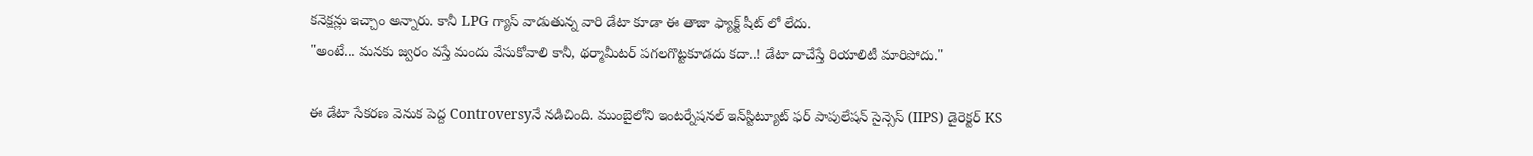కనెక్షన్లు ఇచ్చాం అన్నారు. కానీ LPG గ్యాస్ వాడుతున్న వారి డేటా కూడా ఈ తాజా ఫ్యాక్ట్ షీట్ లో లేదు.
"అంటే... మనకు జ్వరం వస్తే మందు వేసుకోవాలి కానీ, థర్మామీటర్ పగలగొట్టకూడదు కదా..! డేటా దాచేస్తే రియాలిటీ మారిపోదు."

ఈ డేటా సేకరణ వెనుక పెద్ద Controversyనే నడిచింది. ముంబైలోని ఇంటర్నేషనల్ ఇన్‌స్టిట్యూట్ ఫర్ పాపులేషన్ సైన్సెస్ (IIPS) డైరెక్టర్ KS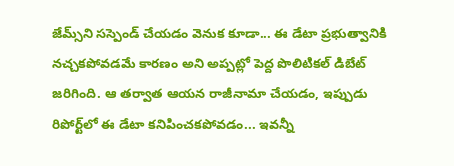జేమ్స్‌ని సస్పెండ్ చేయడం వెనుక కూడా... ఈ డేటా ప్రభుత్వానికి నచ్చకపోవడమే కారణం అని అప్పట్లో పెద్ద పొలిటికల్ డిబేట్ జరిగింది. ఆ తర్వాత ఆయన రాజీనామా చేయడం, ఇప్పుడు రిపోర్ట్‌లో ఈ డేటా కనిపించకపోవడం... ఇవన్నీ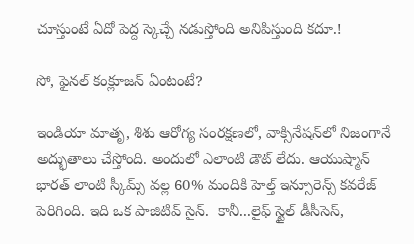చూస్తుంటే ఏదో పెద్ద స్కెచ్చే నడుస్తోంది అనిపిస్తుంది కదూ.!

సో, ఫైనల్ కంక్లూజన్ ఏంటంటే?

ఇండియా మాతృ, శిశు ఆరోగ్య సంరక్షణలో, వాక్సినేషన్‌లో నిజంగానే అద్భుతాలు చేస్తోంది. అందులో ఎలాంటి డౌట్ లేదు. ఆయుష్మాన్ భారత్ లాంటి స్కీమ్స్ వల్ల 60% మందికి హెల్త్ ఇన్సూరెన్స్ కవరేజ్ పెరిగింది. ఇది ఒక పాజిటివ్ సైన్.  కానీ...లైఫ్ స్టైల్ డీసీసెస్,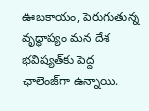ఊబకాయం, పెరుగుతున్న వృద్ధాప్యం మన దేశ భవిష్యత్‌కు పెద్ద ఛాలెంజ్‌గా ఉన్నాయి.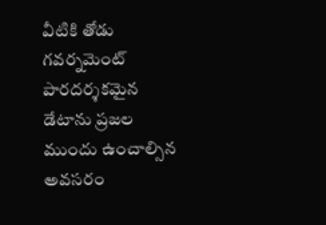వీటికి తోడు గవర్నమెంట్  పారదర్శకమైన డేటాను ప్రజల ముందు ఉంచాల్సిన అవసరం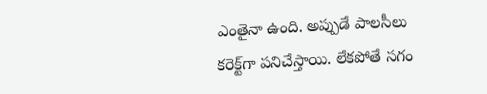ఎంతైనా ఉంది. అప్పుడే పాలసీలు కరెక్ట్‌గా పనిచేస్తాయి. లేకపోతే సగం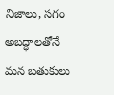నిజాలు, సగం అబద్ధాలతోనే మన బతుకులు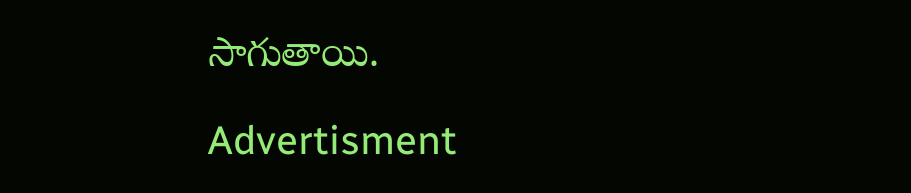సాగుతాయి.

Advertisment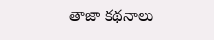తాజా కథనాలు